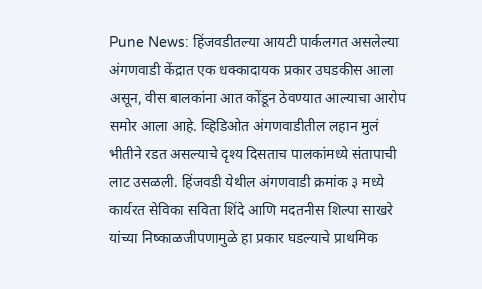Pune News: हिंजवडीतल्या आयटी पार्कलगत असलेल्या अंगणवाडी केंद्रात एक धक्कादायक प्रकार उघडकीस आला असून, वीस बालकांना आत कोंडून ठेवण्यात आल्याचा आरोप समोर आला आहे. व्हिडिओत अंगणवाडीतील लहान मुलं भीतीने रडत असल्याचे दृश्य दिसताच पालकांमध्ये संतापाची लाट उसळली. हिंजवडी येथील अंगणवाडी क्रमांक ३ मध्ये कार्यरत सेविका सविता शिंदे आणि मदतनीस शिल्पा साखरे यांच्या निष्काळजीपणामुळे हा प्रकार घडल्याचे प्राथमिक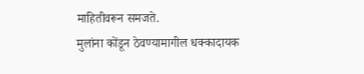माहितीवरून समजते.
मुलांना कोंडून ठेवण्यामागील धक्कादायक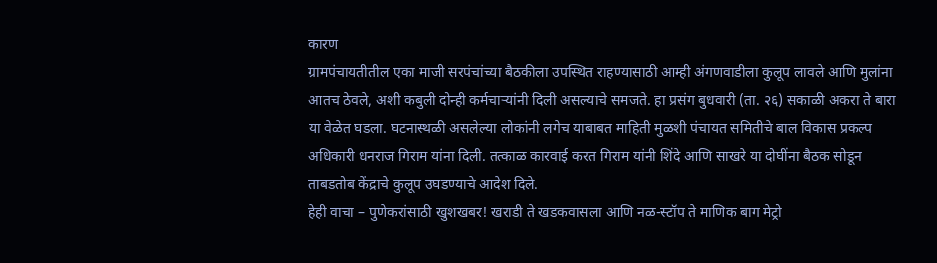कारण
ग्रामपंचायतीतील एका माजी सरपंचांच्या बैठकीला उपस्थित राहण्यासाठी आम्ही अंगणवाडीला कुलूप लावले आणि मुलांना आतच ठेवले, अशी कबुली दोन्ही कर्मचाऱ्यांनी दिली असल्याचे समजते. हा प्रसंग बुधवारी (ता. २६) सकाळी अकरा ते बारा या वेळेत घडला. घटनास्थळी असलेल्या लोकांनी लगेच याबाबत माहिती मुळशी पंचायत समितीचे बाल विकास प्रकल्प अधिकारी धनराज गिराम यांना दिली. तत्काळ कारवाई करत गिराम यांनी शिंदे आणि साखरे या दोघींना बैठक सोडून ताबडतोब केंद्राचे कुलूप उघडण्याचे आदेश दिले.
हेही वाचा – पुणेकरांसाठी खुशखबर! खराडी ते खडकवासला आणि नळ-स्टॉप ते माणिक बाग मेट्रो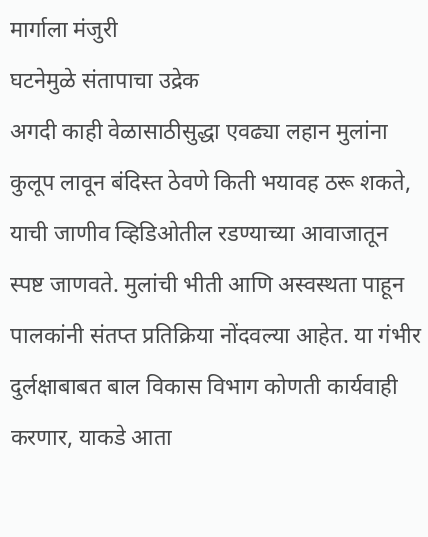मार्गाला मंजुरी
घटनेमुळे संतापाचा उद्रेक
अगदी काही वेळासाठीसुद्धा एवढ्या लहान मुलांना कुलूप लावून बंदिस्त ठेवणे किती भयावह ठरू शकते, याची जाणीव व्हिडिओतील रडण्याच्या आवाजातून स्पष्ट जाणवते. मुलांची भीती आणि अस्वस्थता पाहून पालकांनी संतप्त प्रतिक्रिया नोंदवल्या आहेत. या गंभीर दुर्लक्षाबाबत बाल विकास विभाग कोणती कार्यवाही करणार, याकडे आता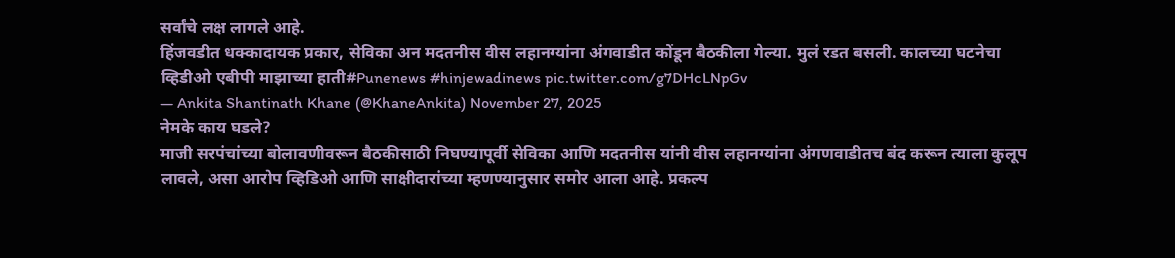सर्वांचे लक्ष लागले आहे.
हिंजवडीत धक्कादायक प्रकार, सेविका अन मदतनीस वीस लहानग्यांना अंगवाडीत कोंडून बैठकीला गेल्या. मुलं रडत बसली. कालच्या घटनेचा व्हिडीओ एबीपी माझाच्या हाती#Punenews #hinjewadinews pic.twitter.com/g7DHcLNpGv
— Ankita Shantinath Khane (@KhaneAnkita) November 27, 2025
नेमके काय घडले?
माजी सरपंचांच्या बोलावणीवरून बैठकीसाठी निघण्यापूर्वी सेविका आणि मदतनीस यांनी वीस लहानग्यांना अंगणवाडीतच बंद करून त्याला कुलूप लावले, असा आरोप व्हिडिओ आणि साक्षीदारांच्या म्हणण्यानुसार समोर आला आहे. प्रकल्प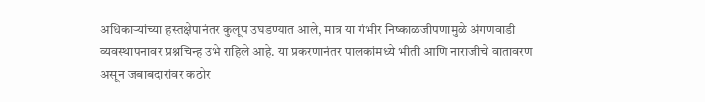अधिकाऱ्यांच्या हस्तक्षेपानंतर कुलूप उघडण्यात आले, मात्र या गंभीर निष्काळजीपणामुळे अंगणवाडी व्यवस्थापनावर प्रश्नचिन्ह उभे राहिले आहे. या प्रकरणानंतर पालकांमध्ये भीती आणि नाराजीचे वातावरण असून जबाबदारांवर कठोर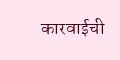कारवाईची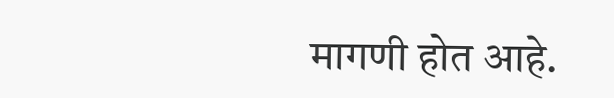मागणी होत आहे.